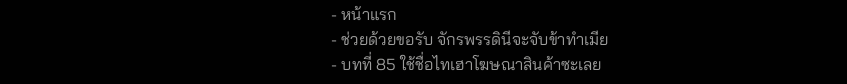- หน้าแรก
- ช่วยด้วยขอรับ จักรพรรดินีจะจับข้าทำเมีย
- บทที่ 85 ใช้ชื่อไทเฮาโฆษณาสินค้าซะเลย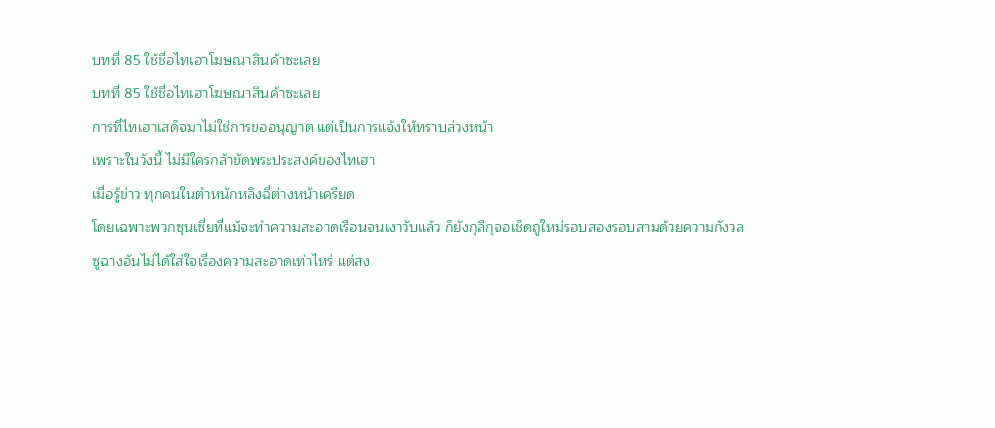บทที่ 85 ใช้ชื่อไทเฮาโฆษณาสินค้าซะเลย
บทที่ 85 ใช้ชื่อไทเฮาโฆษณาสินค้าซะเลย
การที่ไทเฮาเสด็จมาไม่ใช่การขออนุญาต แต่เป็นการแจ้งให้ทราบล่วงหน้า
เพราะในวังนี้ ไม่มีใครกล้าขัดพระประสงค์ของไทเฮา
เมื่อรู้ข่าว ทุกคนในตำหนักหลิงฉี่ต่างหน้าเครียด
โดยเฉพาะพวกซุนเซี่ยที่แม้จะทำความสะอาดเรือนจนเงาวับแล้ว ก็ยังกุลีกุจอเช็ดถูใหม่รอบสองรอบสามด้วยความกังวล
ซูฉางอันไม่ได้ใส่ใจเรื่องความสะอาดเท่าไหร่ แต่สง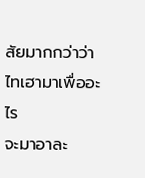สัยมากกว่าว่าไทเฮามาเพื่ออะไร
จะมาอาละ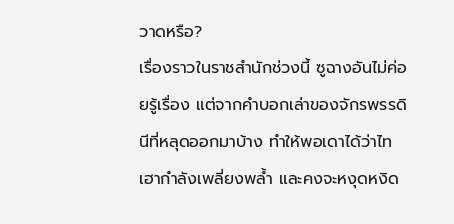วาดหรือ?
เรื่องราวในราชสำนักช่วงนี้ ซูฉางอันไม่ค่อยรู้เรื่อง แต่จากคำบอกเล่าของจักรพรรดินีที่หลุดออกมาบ้าง ทำให้พอเดาได้ว่าไทเฮากำลังเพลี่ยงพล้ำ และคงจะหงุดหงิด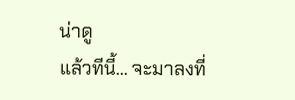น่าดู
แล้วทีนี้... จะมาลงที่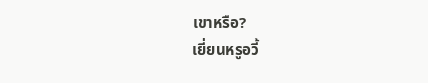เขาหรือ?
เยี่ยนหรูอวี้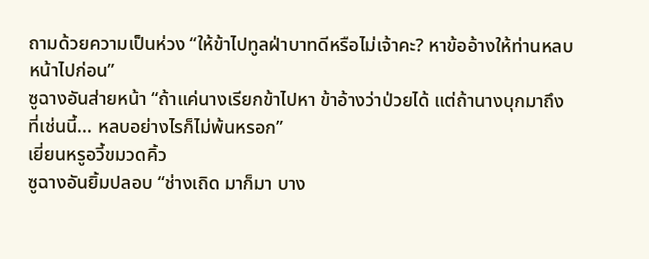ถามด้วยความเป็นห่วง “ให้ข้าไปทูลฝ่าบาทดีหรือไม่เจ้าคะ? หาข้ออ้างให้ท่านหลบหน้าไปก่อน”
ซูฉางอันส่ายหน้า “ถ้าแค่นางเรียกข้าไปหา ข้าอ้างว่าป่วยได้ แต่ถ้านางบุกมาถึงที่เช่นนี้... หลบอย่างไรก็ไม่พ้นหรอก”
เยี่ยนหรูอวี้ขมวดคิ้ว
ซูฉางอันยิ้มปลอบ “ช่างเถิด มาก็มา บาง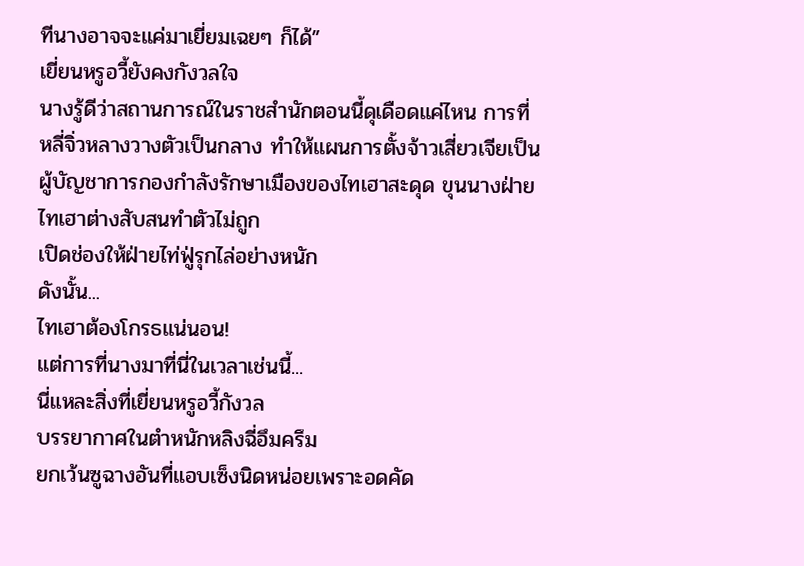ทีนางอาจจะแค่มาเยี่ยมเฉยๆ ก็ได้”
เยี่ยนหรูอวี้ยังคงกังวลใจ
นางรู้ดีว่าสถานการณ์ในราชสำนักตอนนี้ดุเดือดแค่ไหน การที่หลี่จิ่วหลางวางตัวเป็นกลาง ทำให้แผนการตั้งจ้าวเสี่ยวเจียเป็นผู้บัญชาการกองกำลังรักษาเมืองของไทเฮาสะดุด ขุนนางฝ่ายไทเฮาต่างสับสนทำตัวไม่ถูก
เปิดช่องให้ฝ่ายไท่ฟู่รุกไล่อย่างหนัก
ดังนั้น...
ไทเฮาต้องโกรธแน่นอน!
แต่การที่นางมาที่นี่ในเวลาเช่นนี้...
นี่แหละสิ่งที่เยี่ยนหรูอวี้กังวล
บรรยากาศในตำหนักหลิงฉี่อึมครึม
ยกเว้นซูฉางอันที่แอบเซ็งนิดหน่อยเพราะอดคัด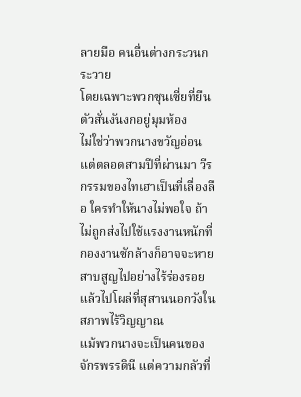ลายมือ คนอื่นต่างกระวนกระวาย
โดยเฉพาะพวกซุนเซี่ยที่ยืนตัวสั่นงันงกอยู่มุมห้อง
ไม่ใช่ว่าพวกนางขวัญอ่อน แต่ตลอดสามปีที่ผ่านมา วีรกรรมของไทเฮาเป็นที่เลื่องลือ ใครทำให้นางไม่พอใจ ถ้าไม่ถูกส่งไปใช้แรงงานหนักที่กองงานซักล้างก็อาจจะหายสาบสูญไปอย่างไร้ร่องรอย แล้วไปโผล่ที่สุสานนอกวังในสภาพไร้วิญญาณ
แม้พวกนางจะเป็นคนของจักรพรรดินี แต่ความกลัวที่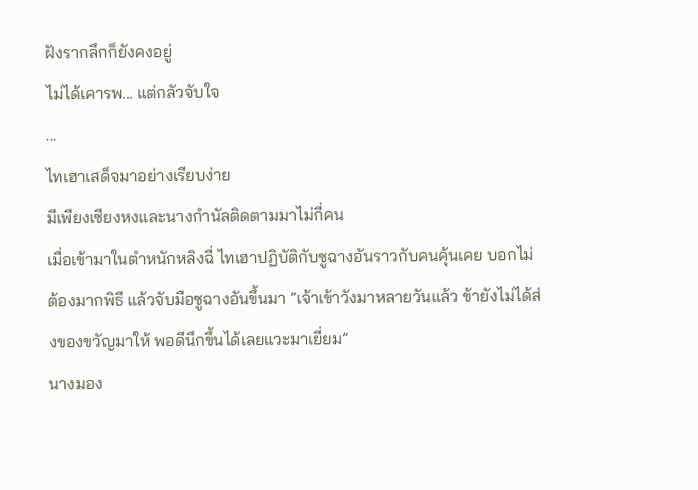ฝังรากลึกก็ยังคงอยู่
ไม่ได้เคารพ... แต่กลัวจับใจ
...
ไทเฮาเสด็จมาอย่างเรียบง่าย
มีเพียงเซียงหงและนางกำนัลติดตามมาไม่กี่คน
เมื่อเข้ามาในตำหนักหลิงฉี่ ไทเฮาปฏิบัติกับซูฉางอันราวกับคนคุ้นเคย บอกไม่ต้องมากพิธี แล้วจับมือซูฉางอันขึ้นมา “เจ้าเข้าวังมาหลายวันแล้ว ข้ายังไม่ได้ส่งของขวัญมาให้ พอดีนึกขึ้นได้เลยแวะมาเยี่ยม”
นางมอง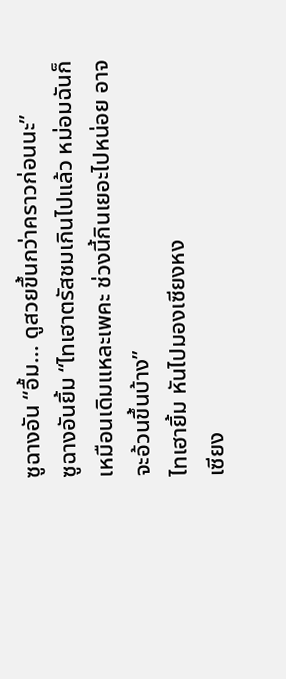ซูฉางอัน “อื้ม... ดูสวยขึ้นกว่าคราวก่อนนะ”
ซูฉางอันยิ้ม “ไทเฮาตรัสชมเกินไปแล้ว หม่อมฉันก็เหมือนเดิมแหละเพคะ ช่วงนี้กินเยอะไปหน่อย อาจจะอ้วนขึ้นบ้าง”
ไทเฮายิ้ม หันไปมองเซียงหง
เซียง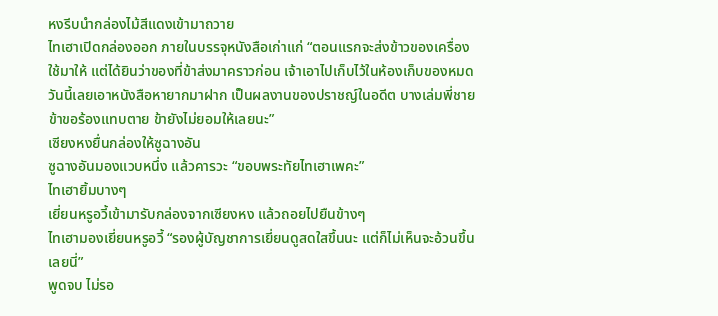หงรีบนำกล่องไม้สีแดงเข้ามาถวาย
ไทเฮาเปิดกล่องออก ภายในบรรจุหนังสือเก่าแก่ “ตอนแรกจะส่งข้าวของเครื่องใช้มาให้ แต่ได้ยินว่าของที่ข้าส่งมาคราวก่อน เจ้าเอาไปเก็บไว้ในห้องเก็บของหมด วันนี้เลยเอาหนังสือหายากมาฝาก เป็นผลงานของปราชญ์ในอดีต บางเล่มพี่ชายข้าขอร้องแทบตาย ข้ายังไม่ยอมให้เลยนะ”
เซียงหงยื่นกล่องให้ซูฉางอัน
ซูฉางอันมองแวบหนึ่ง แล้วคารวะ “ขอบพระทัยไทเฮาเพคะ”
ไทเฮายิ้มบางๆ
เยี่ยนหรูอวี้เข้ามารับกล่องจากเซียงหง แล้วถอยไปยืนข้างๆ
ไทเฮามองเยี่ยนหรูอวี้ “รองผู้บัญชาการเยี่ยนดูสดใสขึ้นนะ แต่ก็ไม่เห็นจะอ้วนขึ้นเลยนี่”
พูดจบ ไม่รอ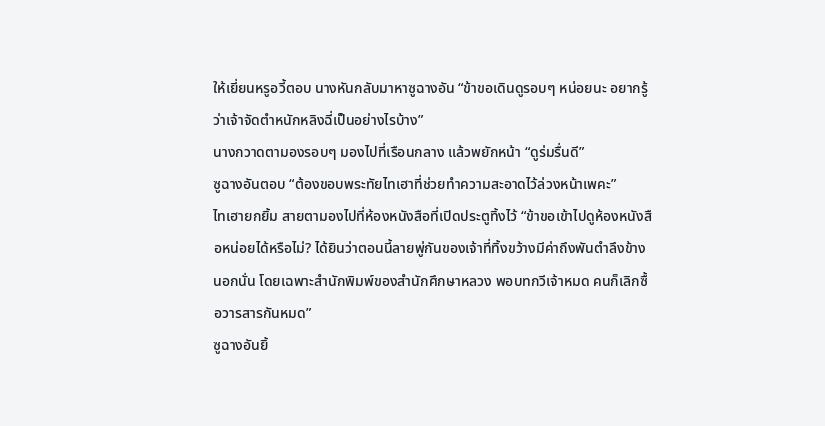ให้เยี่ยนหรูอวี้ตอบ นางหันกลับมาหาซูฉางอัน “ข้าขอเดินดูรอบๆ หน่อยนะ อยากรู้ว่าเจ้าจัดตำหนักหลิงฉี่เป็นอย่างไรบ้าง”
นางกวาดตามองรอบๆ มองไปที่เรือนกลาง แล้วพยักหน้า “ดูร่มรื่นดี”
ซูฉางอันตอบ “ต้องขอบพระทัยไทเฮาที่ช่วยทำความสะอาดไว้ล่วงหน้าเพคะ”
ไทเฮายกยิ้ม สายตามองไปที่ห้องหนังสือที่เปิดประตูทิ้งไว้ “ข้าขอเข้าไปดูห้องหนังสือหน่อยได้หรือไม่? ได้ยินว่าตอนนี้ลายพู่กันของเจ้าที่ทิ้งขว้างมีค่าถึงพันตำลึงข้างนอกนั่น โดยเฉพาะสำนักพิมพ์ของสำนักศึกษาหลวง พอบทกวีเจ้าหมด คนก็เลิกซื้อวารสารกันหมด”
ซูฉางอันยิ้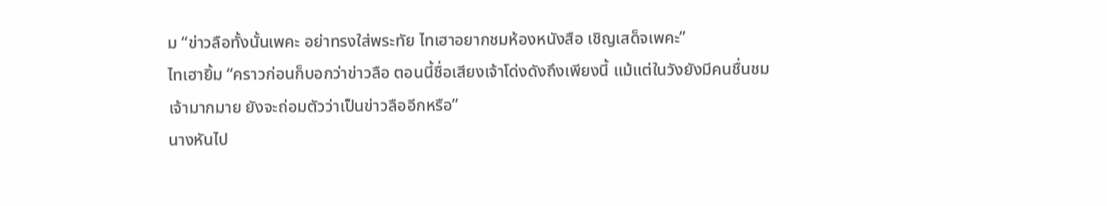ม “ข่าวลือทั้งนั้นเพคะ อย่าทรงใส่พระทัย ไทเฮาอยากชมห้องหนังสือ เชิญเสด็จเพคะ”
ไทเฮายิ้ม “คราวก่อนก็บอกว่าข่าวลือ ตอนนี้ชื่อเสียงเจ้าโด่งดังถึงเพียงนี้ แม้แต่ในวังยังมีคนชื่นชมเจ้ามากมาย ยังจะถ่อมตัวว่าเป็นข่าวลืออีกหรือ”
นางหันไป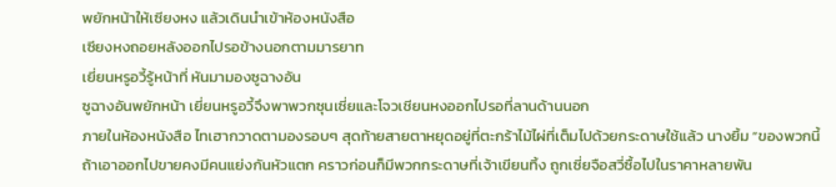พยักหน้าให้เซียงหง แล้วเดินนำเข้าห้องหนังสือ
เซียงหงถอยหลังออกไปรอข้างนอกตามมารยาท
เยี่ยนหรูอวี้รู้หน้าที่ หันมามองซูฉางอัน
ซูฉางอันพยักหน้า เยี่ยนหรูอวี้จึงพาพวกซุนเซี่ยและโจวเชียนหงออกไปรอที่ลานด้านนอก
ภายในห้องหนังสือ ไทเฮากวาดตามองรอบๆ สุดท้ายสายตาหยุดอยู่ที่ตะกร้าไม้ไผ่ที่เต็มไปด้วยกระดาษใช้แล้ว นางยิ้ม “ของพวกนี้ถ้าเอาออกไปขายคงมีคนแย่งกันหัวแตก คราวก่อนก็มีพวกกระดาษที่เจ้าเขียนทิ้ง ถูกเซี่ยจือสวี่ซื้อไปในราคาหลายพัน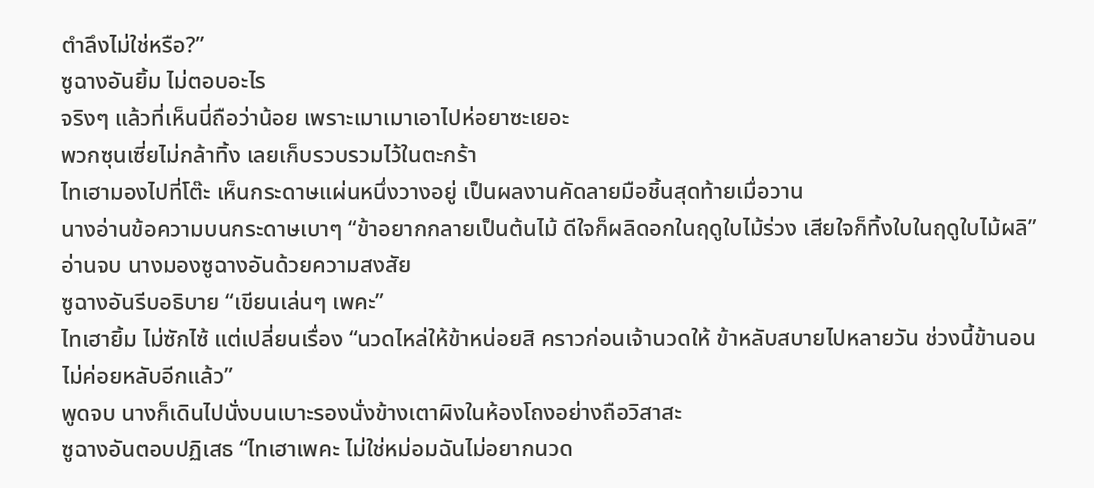ตำลึงไม่ใช่หรือ?”
ซูฉางอันยิ้ม ไม่ตอบอะไร
จริงๆ แล้วที่เห็นนี่ถือว่าน้อย เพราะเมาเมาเอาไปห่อยาซะเยอะ
พวกซุนเซี่ยไม่กล้าทิ้ง เลยเก็บรวบรวมไว้ในตะกร้า
ไทเฮามองไปที่โต๊ะ เห็นกระดาษแผ่นหนึ่งวางอยู่ เป็นผลงานคัดลายมือชิ้นสุดท้ายเมื่อวาน
นางอ่านข้อความบนกระดาษเบาๆ “ข้าอยากกลายเป็นต้นไม้ ดีใจก็ผลิดอกในฤดูใบไม้ร่วง เสียใจก็ทิ้งใบในฤดูใบไม้ผลิ”
อ่านจบ นางมองซูฉางอันด้วยความสงสัย
ซูฉางอันรีบอธิบาย “เขียนเล่นๆ เพคะ”
ไทเฮายิ้ม ไม่ซักไซ้ แต่เปลี่ยนเรื่อง “นวดไหล่ให้ข้าหน่อยสิ คราวก่อนเจ้านวดให้ ข้าหลับสบายไปหลายวัน ช่วงนี้ข้านอนไม่ค่อยหลับอีกแล้ว”
พูดจบ นางก็เดินไปนั่งบนเบาะรองนั่งข้างเตาผิงในห้องโถงอย่างถือวิสาสะ
ซูฉางอันตอบปฏิเสธ “ไทเฮาเพคะ ไม่ใช่หม่อมฉันไม่อยากนวด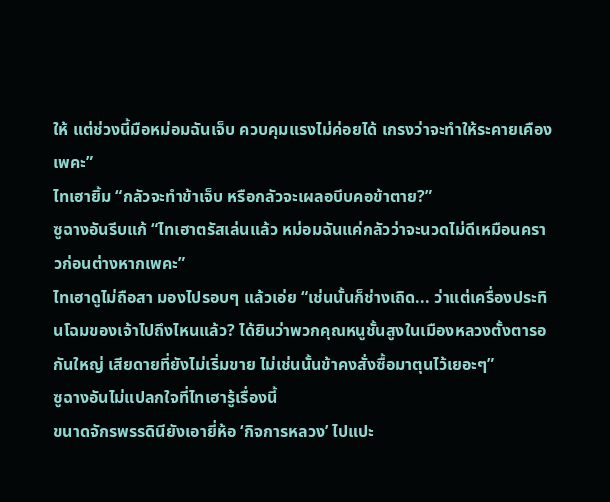ให้ แต่ช่วงนี้มือหม่อมฉันเจ็บ ควบคุมแรงไม่ค่อยได้ เกรงว่าจะทำให้ระคายเคืองเพคะ”
ไทเฮายิ้ม “กลัวจะทำข้าเจ็บ หรือกลัวจะเผลอบีบคอข้าตาย?”
ซูฉางอันรีบแก้ “ไทเฮาตรัสเล่นแล้ว หม่อมฉันแค่กลัวว่าจะนวดไม่ดีเหมือนคราวก่อนต่างหากเพคะ”
ไทเฮาดูไม่ถือสา มองไปรอบๆ แล้วเอ่ย “เช่นนั้นก็ช่างเถิด... ว่าแต่เครื่องประทินโฉมของเจ้าไปถึงไหนแล้ว? ได้ยินว่าพวกคุณหนูชั้นสูงในเมืองหลวงตั้งตารอกันใหญ่ เสียดายที่ยังไม่เริ่มขาย ไม่เช่นนั้นข้าคงสั่งซื้อมาตุนไว้เยอะๆ”
ซูฉางอันไม่แปลกใจที่ไทเฮารู้เรื่องนี้
ขนาดจักรพรรดินียังเอายี่ห้อ ‘กิจการหลวง’ ไปแปะ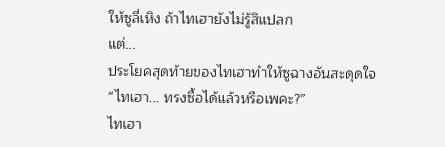ให้ซูลี่เหิง ถ้าไทเฮายังไม่รู้สิแปลก
แต่...
ประโยคสุดท้ายของไทเฮาทำให้ซูฉางอันสะดุดใจ “ไทเฮา... ทรงซื้อได้แล้วหรือเพคะ?”
ไทเฮา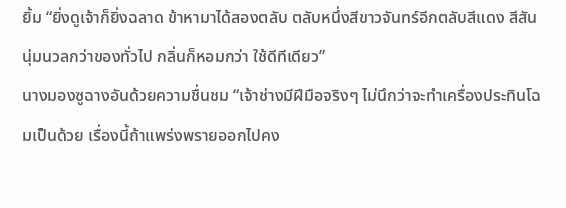ยิ้ม “ยิ่งดูเจ้าก็ยิ่งฉลาด ข้าหามาได้สองตลับ ตลับหนึ่งสีขาวจันทร์อีกตลับสีแดง สีสันนุ่มนวลกว่าของทั่วไป กลิ่นก็หอมกว่า ใช้ดีทีเดียว”
นางมองซูฉางอันด้วยความชื่นชม “เจ้าช่างมีฝีมือจริงๆ ไม่นึกว่าจะทำเครื่องประทินโฉมเป็นด้วย เรื่องนี้ถ้าแพร่งพรายออกไปคง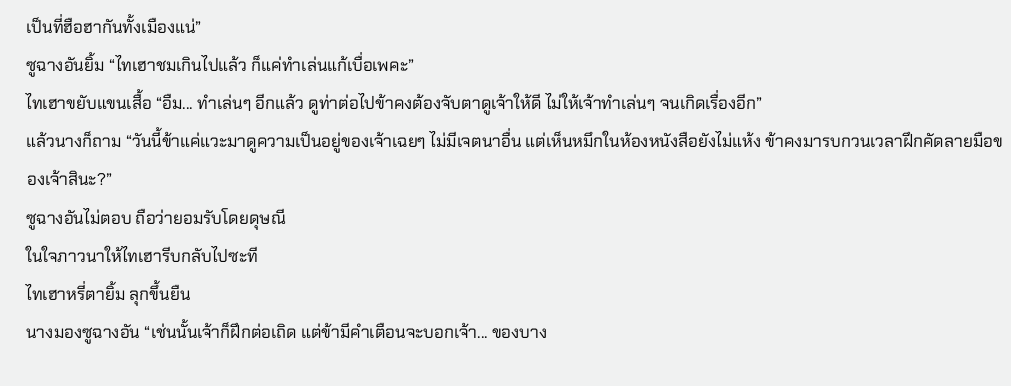เป็นที่ฮือฮากันทั้งเมืองแน่”
ซูฉางอันยิ้ม “ไทเฮาชมเกินไปแล้ว ก็แค่ทำเล่นแก้เบื่อเพคะ”
ไทเฮาขยับแขนเสื้อ “อืม... ทำเล่นๆ อีกแล้ว ดูท่าต่อไปข้าคงต้องจับตาดูเจ้าให้ดี ไม่ให้เจ้าทำเล่นๆ จนเกิดเรื่องอีก”
แล้วนางก็ถาม “วันนี้ข้าแค่แวะมาดูความเป็นอยู่ของเจ้าเฉยๆ ไม่มีเจตนาอื่น แต่เห็นหมึกในห้องหนังสือยังไม่แห้ง ข้าคงมารบกวนเวลาฝึกคัดลายมือของเจ้าสินะ?”
ซูฉางอันไม่ตอบ ถือว่ายอมรับโดยดุษณี
ในใจภาวนาให้ไทเฮารีบกลับไปซะที
ไทเฮาหรี่ตายิ้ม ลุกขึ้นยืน
นางมองซูฉางอัน “เช่นนั้นเจ้าก็ฝึกต่อเถิด แต่ข้ามีคำเตือนจะบอกเจ้า... ของบาง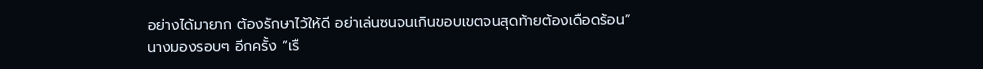อย่างได้มายาก ต้องรักษาไว้ให้ดี อย่าเล่นซนจนเกินขอบเขตจนสุดท้ายต้องเดือดร้อน”
นางมองรอบๆ อีกครั้ง “เรื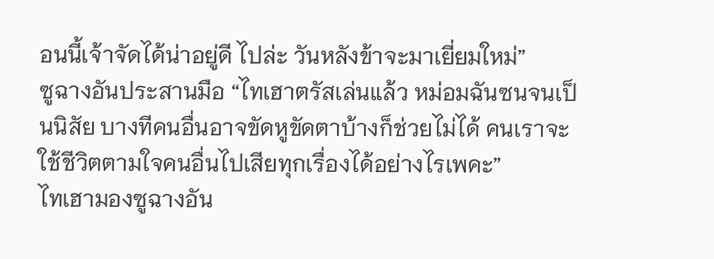อนนี้เจ้าจัดได้น่าอยู่ดี ไปล่ะ วันหลังข้าจะมาเยี่ยมใหม่”
ซูฉางอันประสานมือ “ไทเฮาตรัสเล่นแล้ว หม่อมฉันซนจนเป็นนิสัย บางทีคนอื่นอาจขัดหูขัดตาบ้างก็ช่วยไม่ได้ คนเราจะใช้ชีวิตตามใจคนอื่นไปเสียทุกเรื่องได้อย่างไรเพคะ”
ไทเฮามองซูฉางอัน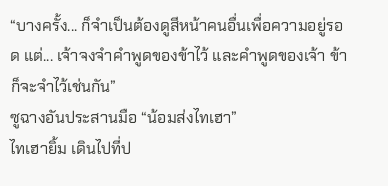“บางครั้ง... ก็จำเป็นต้องดูสีหน้าคนอื่นเพื่อความอยู่รอด แต่... เจ้าจงจำคำพูดของข้าไว้ และคำพูดของเจ้า ข้าก็จะจำไว้เช่นกัน”
ซูฉางอันประสานมือ “น้อมส่งไทเฮา”
ไทเฮายิ้ม เดินไปที่ป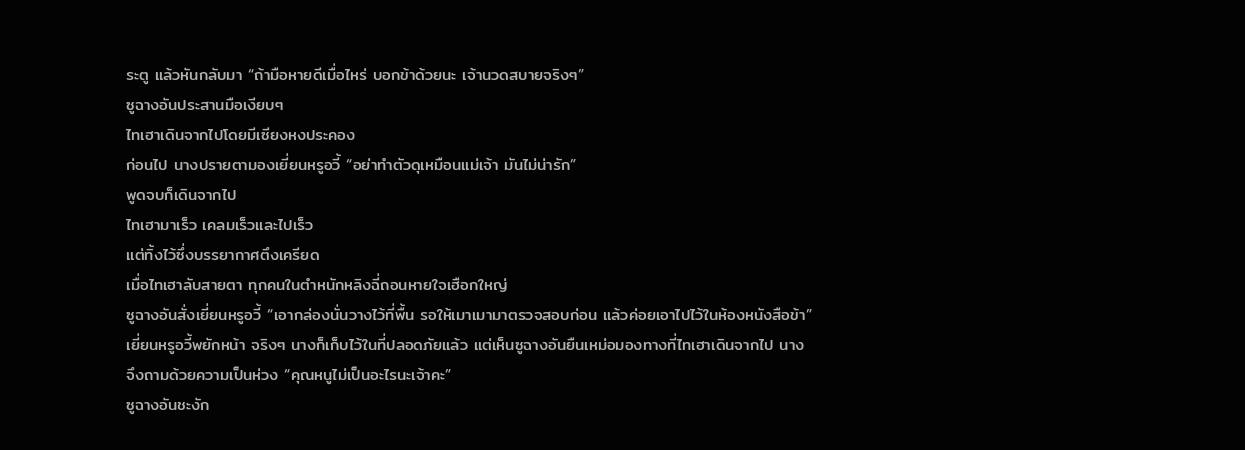ระตู แล้วหันกลับมา “ถ้ามือหายดีเมื่อไหร่ บอกข้าด้วยนะ เจ้านวดสบายจริงๆ”
ซูฉางอันประสานมือเงียบๆ
ไทเฮาเดินจากไปโดยมีเซียงหงประคอง
ก่อนไป นางปรายตามองเยี่ยนหรูอวี้ “อย่าทำตัวดุเหมือนแม่เจ้า มันไม่น่ารัก”
พูดจบก็เดินจากไป
ไทเฮามาเร็ว เคลมเร็วและไปเร็ว
แต่ทิ้งไว้ซึ่งบรรยากาศตึงเครียด
เมื่อไทเฮาลับสายตา ทุกคนในตำหนักหลิงฉี่ถอนหายใจเฮือกใหญ่
ซูฉางอันสั่งเยี่ยนหรูอวี้ “เอากล่องนั่นวางไว้ที่พื้น รอให้เมาเมามาตรวจสอบก่อน แล้วค่อยเอาไปไว้ในห้องหนังสือข้า”
เยี่ยนหรูอวี้พยักหน้า จริงๆ นางก็เก็บไว้ในที่ปลอดภัยแล้ว แต่เห็นซูฉางอันยืนเหม่อมองทางที่ไทเฮาเดินจากไป นางจึงถามด้วยความเป็นห่วง “คุณหนูไม่เป็นอะไรนะเจ้าคะ”
ซูฉางอันชะงัก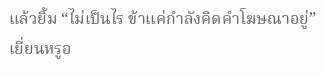แล้วยิ้ม “ไม่เป็นไร ข้าแค่กำลังคิดคำโฆษณาอยู่”
เยี่ยนหรูอ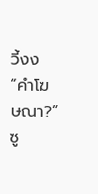วี้งง “คำโฆษณา?”
ซู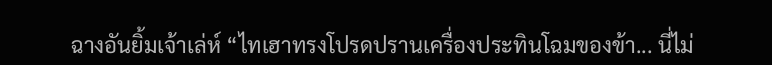ฉางอันยิ้มเจ้าเล่ห์ “ไทเฮาทรงโปรดปรานเครื่องประทินโฉมของข้า... นี่ไม่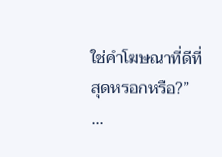ใช่คำโฆษณาที่ดีที่สุดหรอกหรือ?”
...